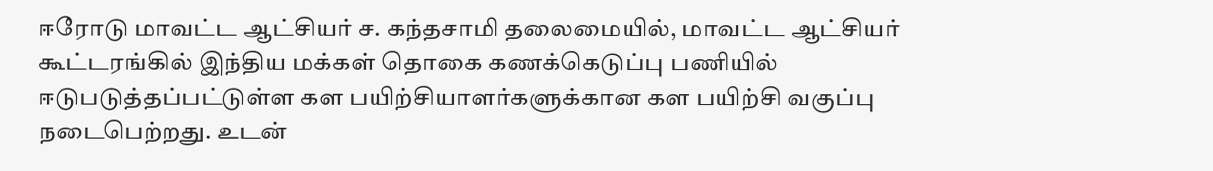ஈரோடு மாவட்ட ஆட்சியர் ச. கந்தசாமி தலைமையில், மாவட்ட ஆட்சியர் கூட்டரங்கில் இந்திய மக்கள் தொகை கணக்கெடுப்பு பணியில் ஈடுபடுத்தப்பட்டுள்ள கள பயிற்சியாளர்களுக்கான கள பயிற்சி வகுப்பு நடைபெற்றது. உடன்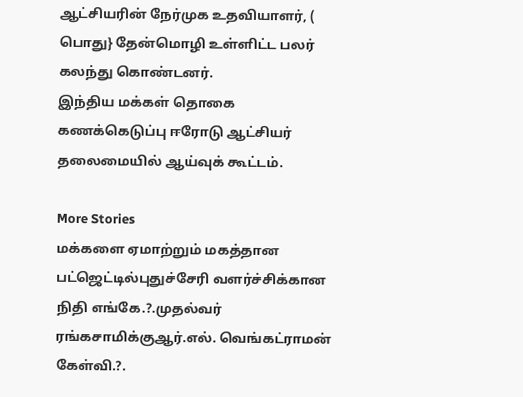ஆட்சியரின் நேர்முக உதவியாளர், ( பொது} தேன்மொழி உள்ளிட்ட பலர் கலந்து கொண்டனர்.
இந்திய மக்கள் தொகை கணக்கெடுப்பு ஈரோடு ஆட்சியர் தலைமையில் ஆய்வுக் கூட்டம்.

More Stories
மக்களை ஏமாற்றும் மகத்தான பட்ஜெட்டில்புதுச்சேரி வளர்ச்சிக்கான நிதி எங்கே.?.முதல்வர் ரங்கசாமிக்குஆர்.எல். வெங்கட்ராமன் கேள்வி.?.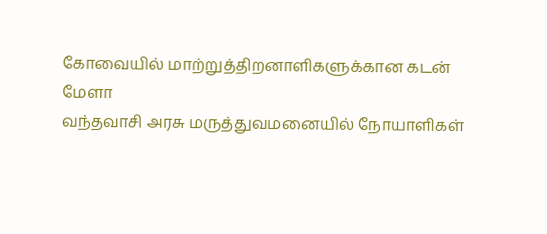கோவையில் மாற்றுத்திறனாளிகளுக்கான கடன் மேளா
வந்தவாசி அரசு மருத்துவமனையில் நோயாளிகள்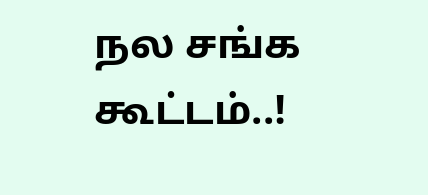நல சங்க கூட்டம்..!